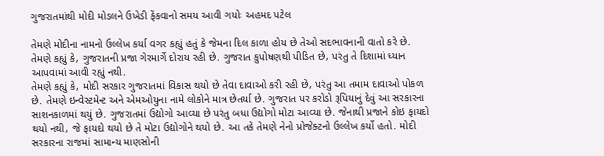ગુજરાતમાંથી મોદી મોડલને ઉખેડી ફેંકવાનો સમય આવી ગયોઃ અહમદ પટેલ

તેમણે મોદીના નામનો ઉલ્લેખ કર્યા વગર કહ્યું હતું કે જેમના દિલ કાળા હોય છે તેઓ સદભાવનાની વાતો કરે છે. તેમણે કહ્યું કે, ગુજરાતની પ્રજા ગેરમાર્ગે દોરાય રહી છે. ગુજરાત કુપોષણથી પીડિત છે, પરંતુ તે દિશામાં ધ્યાન આપવામાં આવી રહ્યું નથી.
તેમણે કહ્યું કે, મોદી સરકાર ગુજરાતમાં વિકાસ થયો છે તેવા દાવાઓ કરી રહી છે, પરંતુ આ તમામ દાવાઓ પોકળ છે. તેમણે ઇન્વેસ્ટમેન્ટ અને એમઓયુના નામે લોકોને માત્ર છેતર્યા છે. ગુજરાત પર કરોડો રૂપિયાનું દેવું આ સરકારના સાશનકાળમાં થયું છે. ગુજરાતમાં ઉદ્યોગો આવ્યા છે પરંતુ બધા ઉદ્યોગો મોટા આવ્યા છે. જેનાથી પ્રજાને કોઇ ફાયદો થયો નથી, જે ફાયદો થયો છે તે મોટા ઉદ્યોગોને થયો છે. આ તકે તેમણે નેનો પ્રોજેક્ટનો ઉલ્લેખ કર્યો હતો. મોદી સરકારના રાજમાં સામાન્ય માણસોની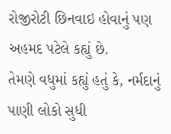રોજીરોટી છિનવાઇ હોવાનું પણ અહમદ પટેલે કહ્યું છે.
તેમણે વધુમાં કહ્યું હતું કે, નર્મદાનું પાણી લોકો સુધી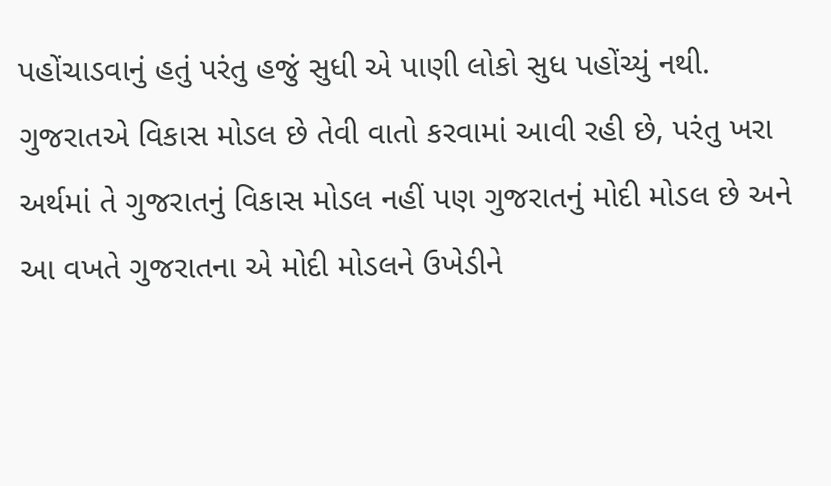પહોંચાડવાનું હતું પરંતુ હજું સુધી એ પાણી લોકો સુધ પહોંચ્યું નથી. ગુજરાતએ વિકાસ મોડલ છે તેવી વાતો કરવામાં આવી રહી છે, પરંતુ ખરા અર્થમાં તે ગુજરાતનું વિકાસ મોડલ નહીં પણ ગુજરાતનું મોદી મોડલ છે અને આ વખતે ગુજરાતના એ મોદી મોડલને ઉખેડીને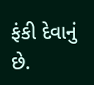ફંકી દેવાનું છે.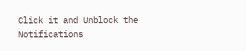Click it and Unblock the Notifications